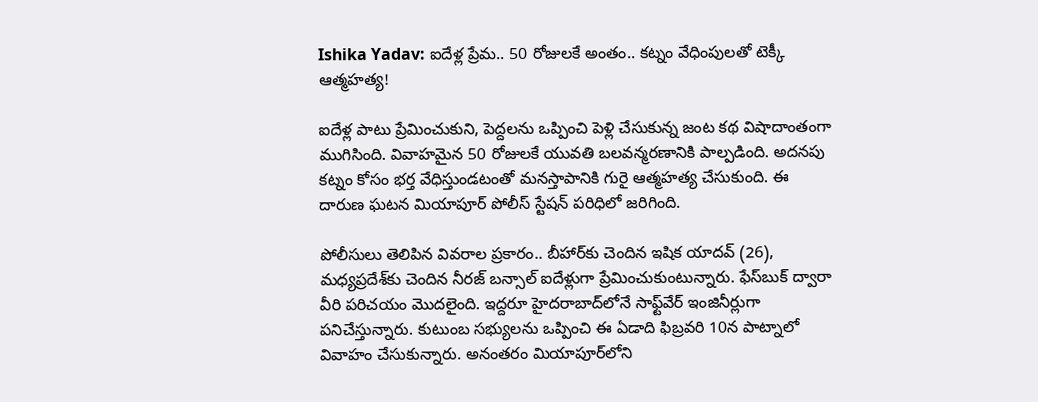Ishika Yadav: ఐదేళ్ల ప్రేమ.. 50 రోజులకే అంతం.. కట్నం వేధింపులతో టెక్కీ ఆత్మహత్య!

ఐదేళ్ల పాటు ప్రేమించుకుని, పెద్దలను ఒప్పించి పెళ్లి చేసుకున్న జంట కథ విషాదాంతంగా ముగిసింది. వివాహమైన 50 రోజులకే యువతి బలవన్మరణానికి పాల్పడింది. అదనపు కట్నం కోసం భర్త వేధిస్తుండటంతో మనస్తాపానికి గురై ఆత్మహత్య చేసుకుంది. ఈ దారుణ ఘటన మియాపూర్ పోలీస్ స్టేషన్ పరిధిలో జరిగింది.

పోలీసులు తెలిపిన వివరాల ప్రకారం.. బీహార్‌కు చెందిన ఇషిక యాదవ్ (26), మధ్యప్రదేశ్‌కు చెందిన నీరజ్ బన్సాల్ ఐదేళ్లుగా ప్రేమించుకుంటున్నారు. ఫేస్‌బుక్ ద్వారా వీరి పరిచయం మొదలైంది. ఇద్దరూ హైదరాబాద్‌లోనే సాఫ్ట్‌వేర్ ఇంజినీర్లుగా పనిచేస్తున్నారు. కుటుంబ సభ్యులను ఒప్పించి ఈ ఏడాది ఫిబ్రవరి 10న పాట్నాలో వివాహం చేసుకున్నారు. అనంతరం మియాపూర్‌లోని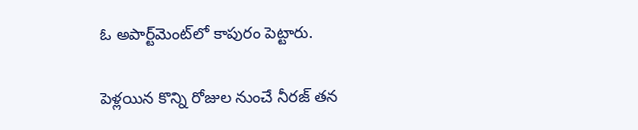ఓ అపార్ట్‌మెంట్‌లో కాపురం పెట్టారు.

పెళ్లయిన కొన్ని రోజుల నుంచే నీరజ్ తన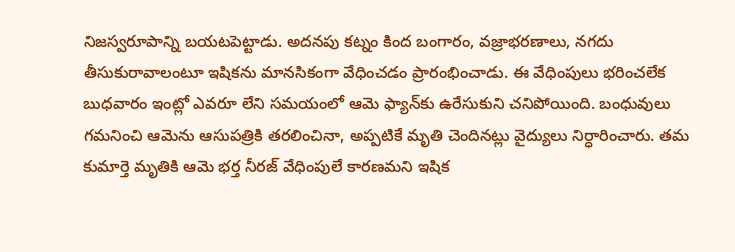నిజస్వరూపాన్ని బయటపెట్టాడు. అదనపు కట్నం కింద బంగారం, వజ్రాభరణాలు, నగదు తీసుకురావాలంటూ ఇషికను మానసికంగా వేధించడం ప్రారంభించాడు. ఈ వేధింపులు భరించలేక బుధవారం ఇంట్లో ఎవరూ లేని సమయంలో ఆమె ఫ్యాన్‌కు ఉరేసుకుని చనిపోయింది. బంధువులు గమనించి ఆమెను ఆసుపత్రికి తరలించినా, అప్పటికే మృతి చెందినట్లు వైద్యులు నిర్ధారించారు. తమ కుమార్తె మృతికి ఆమె భర్త నీరజ్ వేధింపులే కారణమని ఇషిక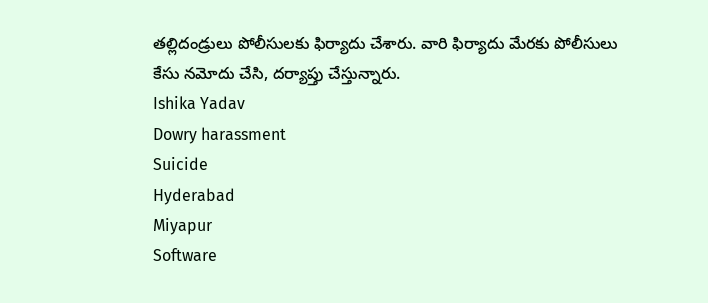తల్లిదండ్రులు పోలీసులకు ఫిర్యాదు చేశారు. వారి ఫిర్యాదు మేరకు పోలీసులు కేసు నమోదు చేసి, దర్యాప్తు చేస్తున్నారు.
Ishika Yadav
Dowry harassment
Suicide
Hyderabad
Miyapur
Software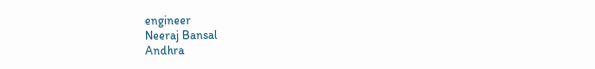engineer
Neeraj Bansal
Andhra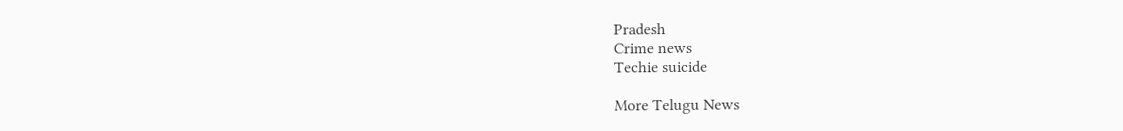Pradesh
Crime news
Techie suicide

More Telugu News